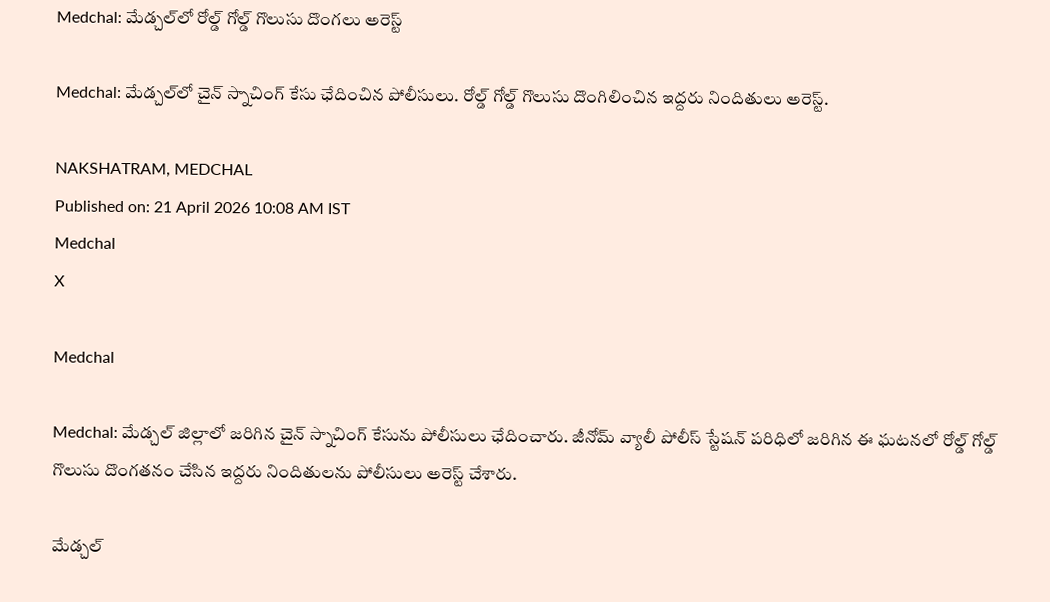Medchal: మేడ్చల్‌లో రోల్డ్ గోల్డ్ గొలుసు దొంగలు అరెస్ట్

Medchal: మేడ్చల్‌లో చైన్ స్నాచింగ్ కేసు ఛేదించిన పోలీసులు. రోల్డ్ గోల్డ్ గొలుసు దొంగిలించిన ఇద్దరు నిందితులు అరెస్ట్.

NAKSHATRAM, MEDCHAL
Published on: 21 April 2026 10:08 AM IST
Medchal
X

Medchal

Medchal: మేడ్చల్ జిల్లాలో జరిగిన చైన్ స్నాచింగ్ కేసును పోలీసులు ఛేదించారు. జీనోమ్ వ్యాలీ పోలీస్ స్టేషన్ పరిధిలో జరిగిన ఈ ఘటనలో రోల్డ్ గోల్డ్ గొలుసు దొంగతనం చేసిన ఇద్దరు నిందితులను పోలీసులు అరెస్ట్ చేశారు.

మేడ్చల్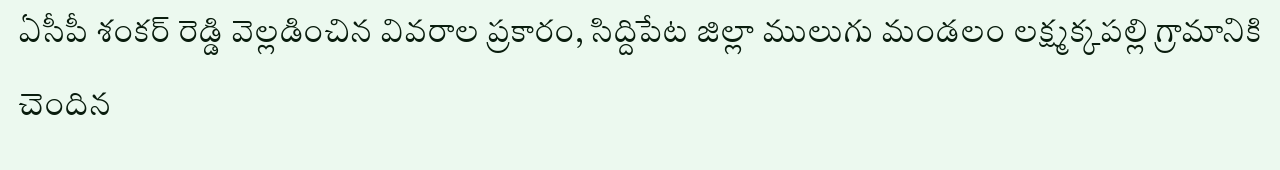ఏసీపీ శంకర్ రెడ్డి వెల్లడించిన వివరాల ప్రకారం, సిద్దిపేట జిల్లా ములుగు మండలం లక్ష్మక్కపల్లి గ్రామానికి చెందిన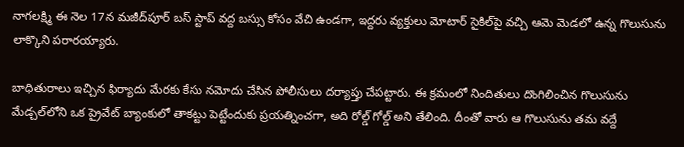నాగలక్ష్మి ఈ నెల 17న మజీద్‌పూర్ బస్ స్టాప్ వద్ద బస్సు కోసం వేచి ఉండగా, ఇద్దరు వ్యక్తులు మోటార్ సైకిల్‌పై వచ్చి ఆమె మెడలో ఉన్న గొలుసును లాక్కొని పరారయ్యారు.

బాధితురాలు ఇచ్చిన ఫిర్యాదు మేరకు కేసు నమోదు చేసిన పోలీసులు దర్యాప్తు చేపట్టారు. ఈ క్రమంలో నిందితులు దొంగిలించిన గొలుసును మేడ్చల్‌లోని ఒక ప్రైవేట్ బ్యాంకులో తాకట్టు పెట్టేందుకు ప్రయత్నించగా, అది రోల్డ్ గోల్డ్ అని తేలింది. దీంతో వారు ఆ గొలుసును తమ వద్దే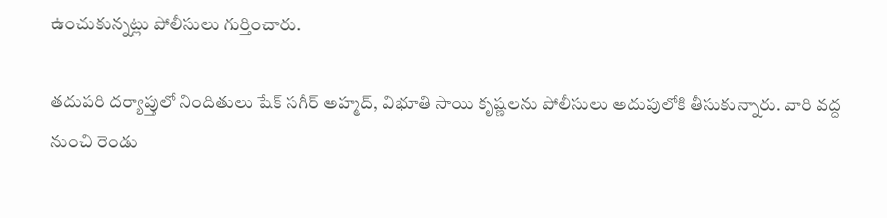ఉంచుకున్నట్లు పోలీసులు గుర్తించారు.

తదుపరి దర్యాప్తులో నిందితులు షేక్ సగీర్ అహ్మద్, విభూతి సాయి కృష్ణలను పోలీసులు అదుపులోకి తీసుకున్నారు. వారి వద్ద నుంచి రెండు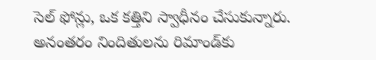సెల్ ఫోన్లు, ఒక కత్తిని స్వాధీనం చేసుకున్నారు. అనంతరం నిందితులను రిమాండ్‌కు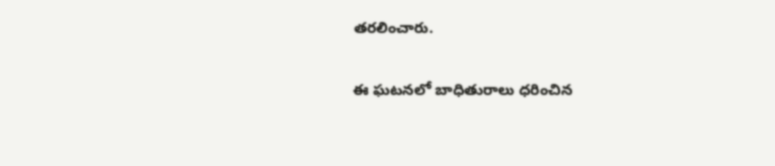తరలించారు.

ఈ ఘటనలో బాధితురాలు ధరించిన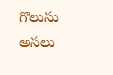గొలుసు అసలు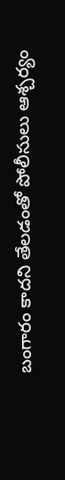బంగారం కాదని తేలడంతో పోలీసులు ఆశ్చర్యం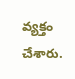వ్యక్తం చేశారు.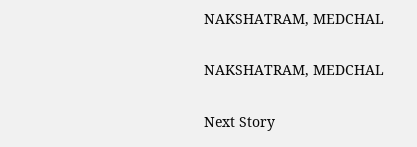NAKSHATRAM, MEDCHAL

NAKSHATRAM, MEDCHAL

Next Story